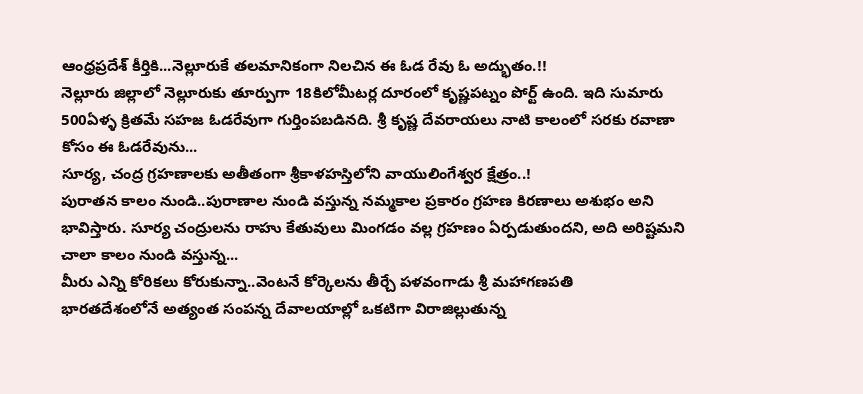ఆంధ్రప్రదేశ్ కీర్తికి...నెల్లూరుకే తలమానికంగా నిలచిన ఈ ఓడ రేవు ఓ అద్భుతం.!!
నెల్లూరు జిల్లాలో నెల్లూరుకు తూర్పుగా 18కిలోమీటర్ల దూరంలో కృష్ణపట్నం పోర్ట్ ఉంది. ఇది సుమారు 500ఏళ్ళ క్రితమే సహజ ఓడరేవుగా గుర్తింపబడినది. శ్రీ కృష్ణ దేవరాయలు నాటి కాలంలో సరకు రవాణా కోసం ఈ ఓడరేవును...
సూర్య, చంద్ర గ్రహణాలకు అతీతంగా శ్రీకాళహస్తిలోని వాయులింగేశ్వర క్షేత్రం..!
పురాతన కాలం నుండి..పురాణాల నుండి వస్తున్న నమ్మకాల ప్రకారం గ్రహణ కిరణాలు అశుభం అని భావిస్తారు. సూర్య చంద్రులను రాహు కేతువులు మింగడం వల్ల గ్రహణం ఏర్పడుతుందని, అది అరిష్టమని చాలా కాలం నుండి వస్తున్న...
మీరు ఎన్ని కోరికలు కోరుకున్నా..వెంటనే కోర్కెలను తీర్చే పళవంగాడు శ్రీ మహాగణపతి
భారతదేశంలోనే అత్యంత సంపన్న దేవాలయాల్లో ఒకటిగా విరాజిల్లుతున్న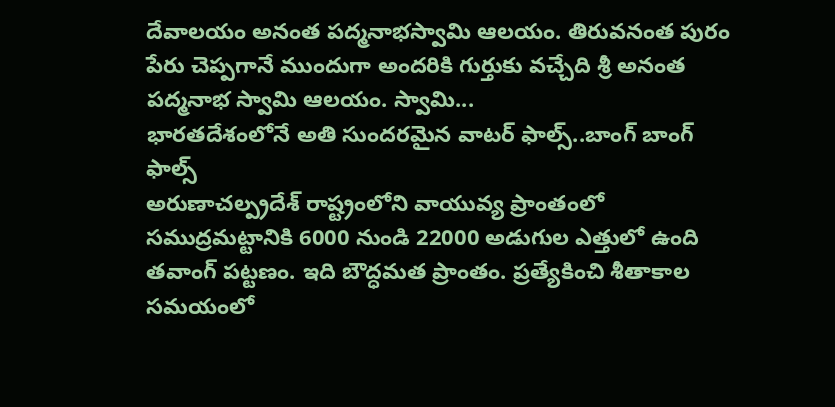దేవాలయం అనంత పద్మనాభస్వామి ఆలయం. తిరువనంత పురం పేరు చెప్పగానే ముందుగా అందరికి గుర్తుకు వచ్చేది శ్రీ అనంత పద్మనాభ స్వామి ఆలయం. స్వామి...
భారతదేశంలోనే అతి సుందరమైన వాటర్ ఫాల్స్..బాంగ్ బాంగ్ ఫాల్స్
అరుణాచల్ప్రదేశ్ రాష్ట్రంలోని వాయువ్య ప్రాంతంలో సముద్రమట్టానికి 6000 నుండి 22000 అడుగుల ఎత్తులో ఉంది తవాంగ్ పట్టణం. ఇది బౌద్ధమత ప్రాంతం. ప్రత్యేకించి శీతాకాల సమయంలో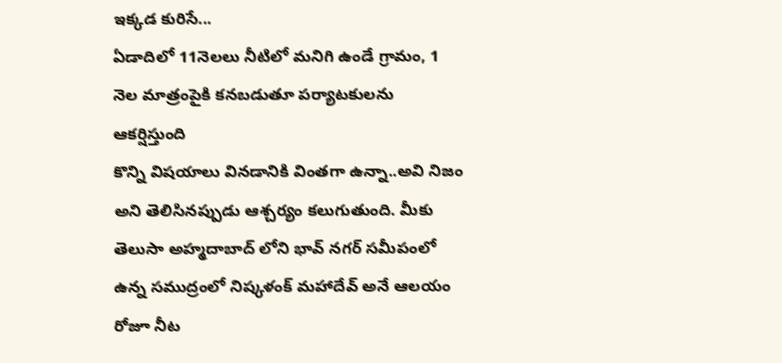ఇక్కడ కురిసే...
ఏడాదిలో 11నెలలు నీటిలో మనిగి ఉండే గ్రామం, 1 నెల మాత్రంపైకి కనబడుతూ పర్యాటకులను ఆకర్షిస్తుంది
కొన్ని విషయాలు వినడానికి వింతగా ఉన్నా..అవి నిజం అని తెలిసినప్పుడు ఆశ్చర్యం కలుగుతుంది. మీకు తెలుసా అహ్మదాబాద్ లోని భావ్ నగర్ సమీపంలో ఉన్న సముద్రంలో నిష్కళంక్ మహాదేవ్ అనే ఆలయం రోజూ నీట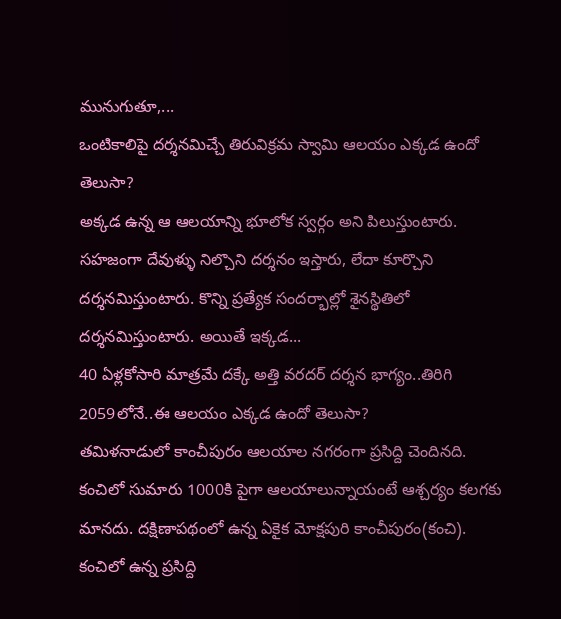మునుగుతూ,...
ఒంటికాలిపై దర్శనమిచ్చే తిరువిక్రమ స్వామి ఆలయం ఎక్కడ ఉందో తెలుసా?
అక్కడ ఉన్న ఆ ఆలయాన్ని భూలోక స్వర్గం అని పిలుస్తుంటారు. సహజంగా దేవుళ్ళు నిల్చొని దర్శనం ఇస్తారు, లేదా కూర్చొని దర్శనమిస్తుంటారు. కొన్ని ప్రత్యేక సందర్భాల్లో శైనస్థితిలో దర్శనమిస్తుంటారు. అయితే ఇక్కడ...
40 ఏళ్లకోసారి మాత్రమే దక్కే అత్తి వరదర్ దర్శన భాగ్యం..తిరిగి 2059లోనే..ఈ ఆలయం ఎక్కడ ఉందో తెలుసా?
తమిళనాడులో కాంచీపురం ఆలయాల నగరంగా ప్రసిద్ది చెందినది. కంచిలో సుమారు 1000కి పైగా ఆలయాలున్నాయంటే ఆశ్చర్యం కలగకు మానదు. దక్షిణాపథంలో ఉన్న ఏకైక మోక్షపురి కాంచీపురం(కంచి). కంచిలో ఉన్న ప్రసిద్ది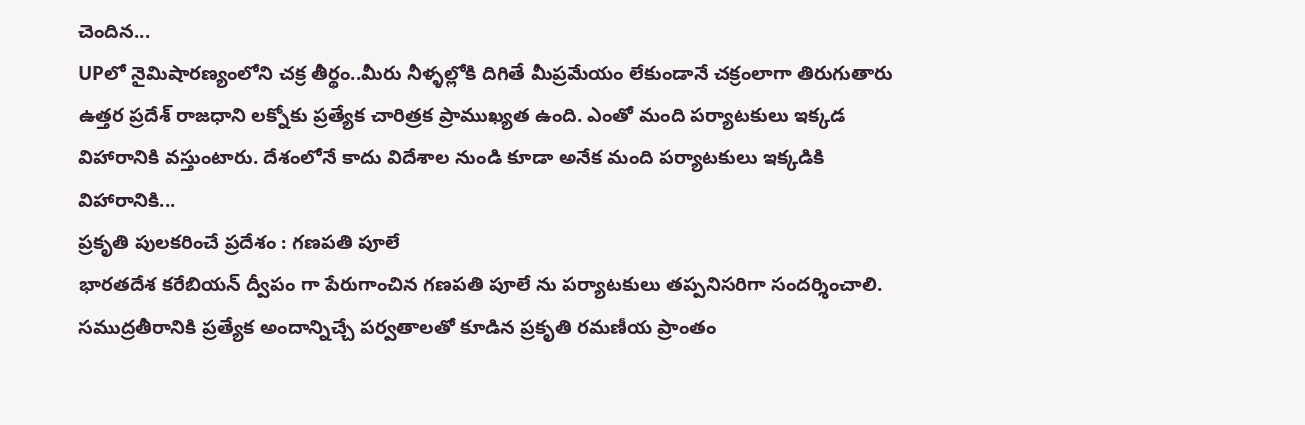చెందిన...
UPలో నైమిషారణ్యంలోని చక్ర తీర్థం..మీరు నీళ్ళల్లోకి దిగితే మీప్రమేయం లేకుండానే చక్రంలాగా తిరుగుతారు
ఉత్తర ప్రదేశ్ రాజధాని లక్నోకు ప్రత్యేక చారిత్రక ప్రాముఖ్యత ఉంది. ఎంతో మంది పర్యాటకులు ఇక్కడ విహారానికి వస్తుంటారు. దేశంలోనే కాదు విదేశాల నుండి కూడా అనేక మంది పర్యాటకులు ఇక్కడికి విహారానికి...
ప్రకృతి పులకరించే ప్రదేశం : గణపతి పూలే
భారతదేశ కరేబియన్ ద్వీపం గా పేరుగాంచిన గణపతి పూలే ను పర్యాటకులు తప్పనిసరిగా సందర్శించాలి. సముద్రతీరానికి ప్రత్యేక అందాన్నిచ్చే పర్వతాలతో కూడిన ప్రకృతి రమణీయ ప్రాంతం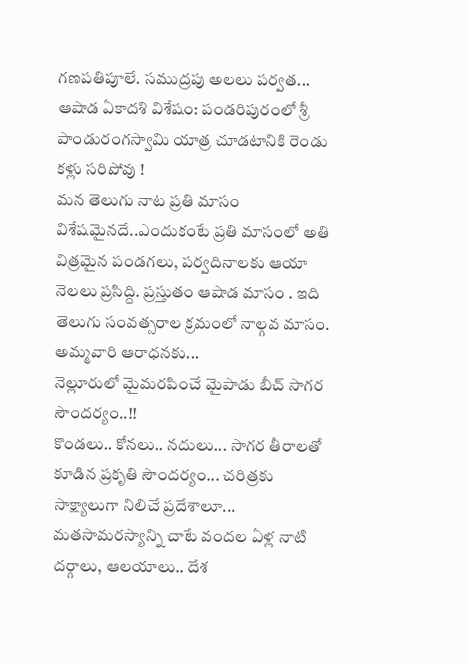గణపతిపూలే. సముద్రపు అలలు పర్వత...
ఆషాడ ఏకాదశి విశేషం: పండరిపురంలో శ్రీ పాండురంగస్వామి యాత్ర చూడటానికి రెండు కళ్లు సరిపోవు !
మన తెలుగు నాట ప్రతి మాసం విశేషమైనదే..ఎందుకంటే ప్రతి మాసంలో అతి విత్రమైన పండగలు, పర్వదినాలకు ఆయా నెలలు ప్రసిద్ది. ప్రస్తుతం ఆషాడ మాసం . ఇది తెలుగు సంవత్సరాల క్రమంలో నాల్గవ మాసం. అమ్మవారి ఆరాధనకు...
నెల్లూరులో మైమరపించే మైపాడు బీచ్ సాగర సౌందర్యం..!!
కొండలు.. కోనలు.. నదులు... సాగర తీరాలతో కూడిన ప్రకృతి సౌందర్యం... చరిత్రకు సాక్ష్యాలుగా నిలిచే ప్రదేశాలూ... మతసామరస్యాన్ని చాటే వందల ఏళ్ల నాటి దర్గాలు, ఆలయాలు.. దేశ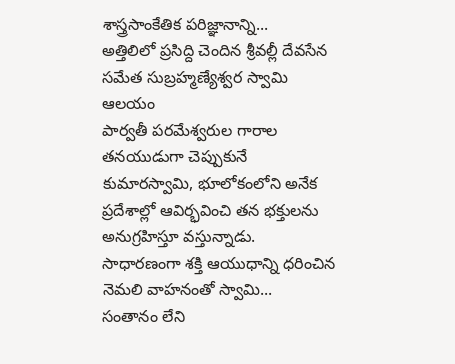శాస్త్రసాంకేతిక పరిజ్ఞానాన్ని...
అత్తిలిలో ప్రసిద్ది చెందిన శ్రీవల్లీ దేవసేన సమేత సుబ్రహ్మణ్యేశ్వర స్వామి ఆలయం
పార్వతీ పరమేశ్వరుల గారాల తనయుడుగా చెప్పుకునే కుమారస్వామి, భూలోకంలోని అనేక ప్రదేశాల్లో ఆవిర్భవించి తన భక్తులను అనుగ్రహిస్తూ వస్తున్నాడు. సాధారణంగా శక్తి ఆయుధాన్ని ధరించిన నెమలి వాహనంతో స్వామి...
సంతానం లేని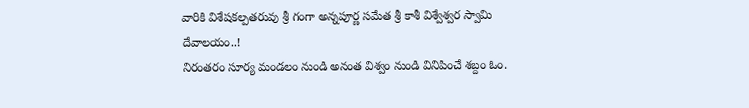వారికి విశేషకల్పతరువు శ్రీ గంగా అన్నపూర్ణ సమేత శ్రీ కాశీ విశ్వేశ్వర స్వామి దేవాలయం..!
నిరంతరం సూర్య మండలం నుండి అనంత విశ్వం నుండి వినిపించే శబ్దం ఓం.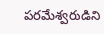పరమేశ్వరుడిని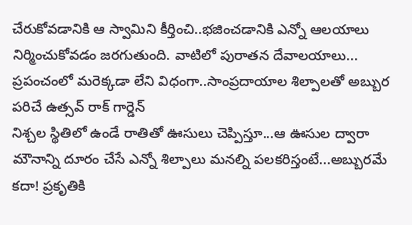చేరుకోవడానికి ఆ స్వామిని కీర్తించి..భజించడానికి ఎన్నో ఆలయాలు నిర్మించుకోవడం జరగుతుంది. వాటిలో పురాతన దేవాలయాలు...
ప్రపంచంలో మరెక్కడా లేని విధంగా..సాంప్రదాయాల శిల్పాలతో అబ్బుర పరిచే ఉత్సవ్ రాక్ గార్డెన్
నిశ్చల స్థితిలో ఉండే రాతితో ఊసులు చెప్పిస్తూ...ఆ ఊసుల ద్వారా మౌనాన్ని దూరం చేసే ఎన్నో శిల్పాలు మనల్ని పలకరిస్తంటే...అబ్బురమే కదా! ప్రకృతికి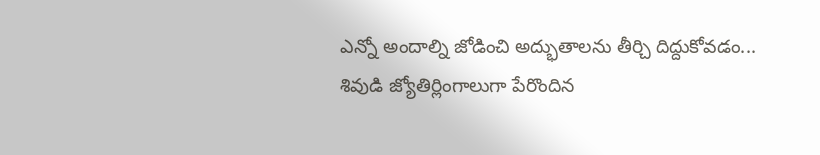ఎన్నో అందాల్ని జోడించి అద్భుతాలను తీర్చి దిద్దుకోవడం...
శివుడి జ్యోతిర్లింగాలుగా పేరొందిన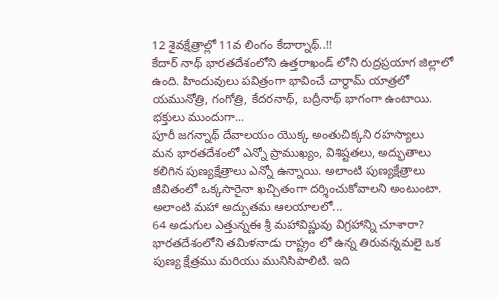12 శైవక్షేత్రాల్లో 11వ లింగం కేదార్నాథ్..!!
కేదార్ నాథ్ భారతదేశంలోని ఉత్తరాఖండ్ లోని రుద్రప్రయాగ జిల్లాలో ఉంది. హిందువులు పవిత్రంగా భావించే చార్ధామ్ యాత్రలో యమునోత్రి, గంగోత్రి, కేదరనాథ్, బద్రీనాథ్ భాగంగా ఉంటాయి. భక్తులు ముందుగా...
పూరీ జగన్నాథ్ దేవాలయం యొక్క అంతుచిక్కని రహస్యాలు
మన భారతదేశంలో ఎన్నో ప్రాముఖ్యం, విశిష్టతలు, అద్భుతాలు కలిగిన పుణ్యక్షేత్రాలు ఎన్నో ఉన్నాయి. అలాంటి పుణ్యక్షేత్రాలు జీవితంలో ఒక్కసారైనా ఖచ్చితంగా దర్శించుకోవాలని అంటుంటా. అలాంటి మహా అద్బుతమ ఆలయాలలో...
64 అడుగుల ఎత్తున్నఈ శ్రీ మహావిష్ణువు విగ్రహాన్ని చూశారా?
భారతదేశంలోని తమిళనాడు రాష్ట్రం లో ఉన్న తిరువన్నమలై ఒక పుణ్య క్షేత్రము మరియు మునిసిపాలిటి. ఇది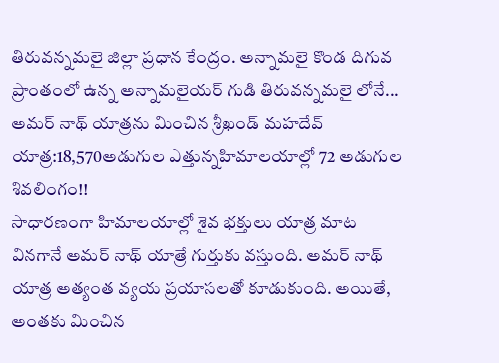తిరువన్నమలై జిల్లా ప్రధాన కేంద్రం. అన్నామలై కొండ దిగువ ప్రాంతంలో ఉన్న అన్నామలైయర్ గుడి తిరువన్నమలై లోనే...
అమర్ నాథ్ యాత్రను మించిన శ్రీఖండ్ మహదేవ్ యాత్ర:18,570అడుగుల ఎత్తున్నహిమాలయాల్లో 72 అడుగుల శివలింగం!!
సాధారణంగా హిమాలయాల్లో శైవ భక్తులు యాత్ర మాట వినగానే అమర్ నాథ్ యాత్రే గుర్తుకు వస్తుంది. అమర్ నాథ్ యాత్ర అత్యంత వ్యయ ప్రయాసలతో కూడుకుంది. అయితే, అంతకు మించిన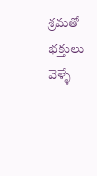శ్రమతో భక్తులు వెళ్ళే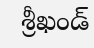శ్రీఖండ్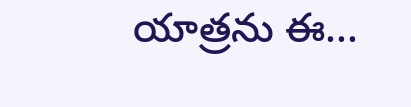యాత్రను ఈ...